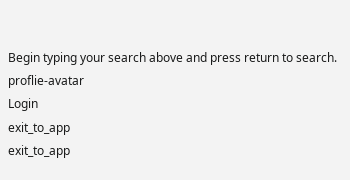Begin typing your search above and press return to search.
proflie-avatar
Login
exit_to_app
exit_to_app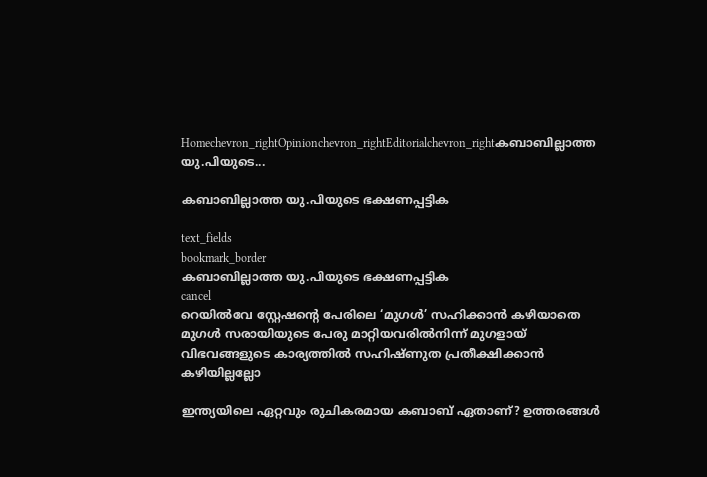Homechevron_rightOpinionchevron_rightEditorialchevron_rightകബാബില്ലാത്ത യു.പിയുടെ...

കബാബില്ലാത്ത യു.പിയുടെ ഭക്ഷണപ്പട്ടിക

text_fields
bookmark_border
കബാബില്ലാത്ത യു.പിയുടെ ഭക്ഷണപ്പട്ടിക
cancel
റെയിൽവേ സ്റ്റേഷന്റെ പേരിലെ ‘മുഗൾ’ സഹിക്കാൻ കഴിയാതെ മുഗൾ സരായിയുടെ പേരു മാറ്റിയവരിൽനിന്ന് മുഗളായ് വിഭവങ്ങളുടെ കാര്യത്തിൽ സഹിഷ്ണുത പ്രതീക്ഷിക്കാൻ കഴിയില്ലല്ലോ

ഇന്ത്യയിലെ ഏറ്റവും രുചികരമായ കബാബ് ഏതാണ്? ഉത്തരങ്ങൾ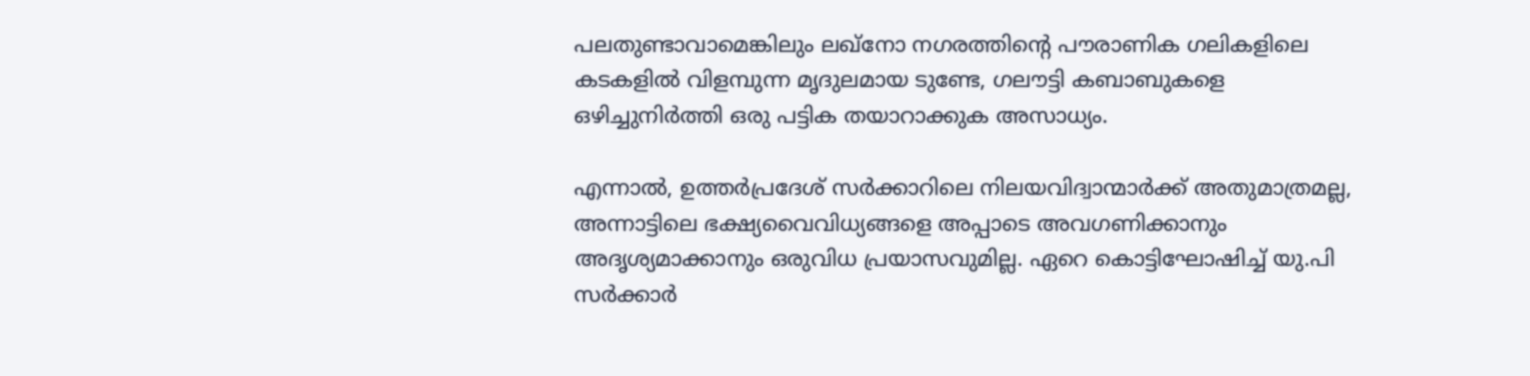പലതുണ്ടാവാമെങ്കിലും ലഖ്നോ നഗരത്തിന്റെ പൗരാണിക ഗലികളിലെ കടകളിൽ വിളമ്പുന്ന മൃദുലമായ ടുണ്ടേ, ഗലൗട്ടി കബാബുകളെ ഒഴിച്ചുനിർത്തി ഒരു പട്ടിക തയാറാക്കുക അസാധ്യം.

എന്നാൽ, ഉത്തർപ്രദേശ് സർക്കാറിലെ നിലയവിദ്വാന്മാർക്ക് അതുമാത്രമല്ല, അന്നാട്ടിലെ ഭക്ഷ്യവൈവിധ്യങ്ങളെ അപ്പാടെ അവഗണിക്കാനും അദൃശ്യമാക്കാനും ഒരുവിധ പ്രയാസവുമില്ല. ഏറെ കൊട്ടിഘോഷിച്ച് യു.പി സർക്കാർ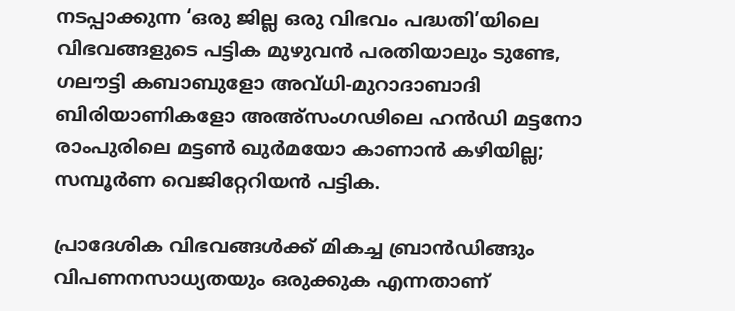നടപ്പാക്കുന്ന ‘ഒരു ജില്ല ഒരു വിഭവം പദ്ധതി’യിലെ വിഭവങ്ങളുടെ പട്ടിക മുഴുവൻ പരതിയാലും ടുണ്ടേ, ഗലൗട്ടി കബാബുളോ അവ്ധി-മുറാദാബാദി ബിരിയാണികളോ അഅ്സംഗഢിലെ ഹൻഡി മട്ടനോ രാംപുരിലെ മട്ടൺ ഖുർമയോ കാണാൻ കഴിയില്ല; സമ്പൂർണ വെജിറ്റേറിയൻ പട്ടിക.

പ്രാദേശിക വിഭവങ്ങൾക്ക് മികച്ച ബ്രാൻഡിങ്ങും വിപണനസാധ്യതയും ഒരുക്കുക എന്നതാണ്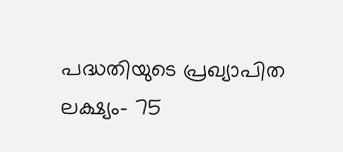പദ്ധതിയുടെ പ്രഖ്യാപിത ലക്ഷ്യം- 75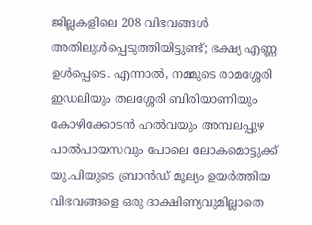ജില്ലകളിലെ 208 വിഭവങ്ങൾ അതിലുൾപ്പെടുത്തിയിട്ടുണ്ട്; ഭക്ഷ്യ എണ്ണ ഉൾപ്പെടെ. എന്നാൽ, നമ്മുടെ രാമശ്ശേരി ഇഡലിയും തലശ്ശേരി ബിരിയാണിയും കോഴിക്കോടൻ ഹൽവയും അമ്പലപ്പുഴ പാൽപായസവും പോലെ ലോകമൊട്ടുക്ക് യു.പിയുടെ ബ്രാൻഡ് മൂല്യം ഉയർത്തിയ വിഭവങ്ങളെ ഒരു ദാക്ഷിണ്യവുമില്ലാതെ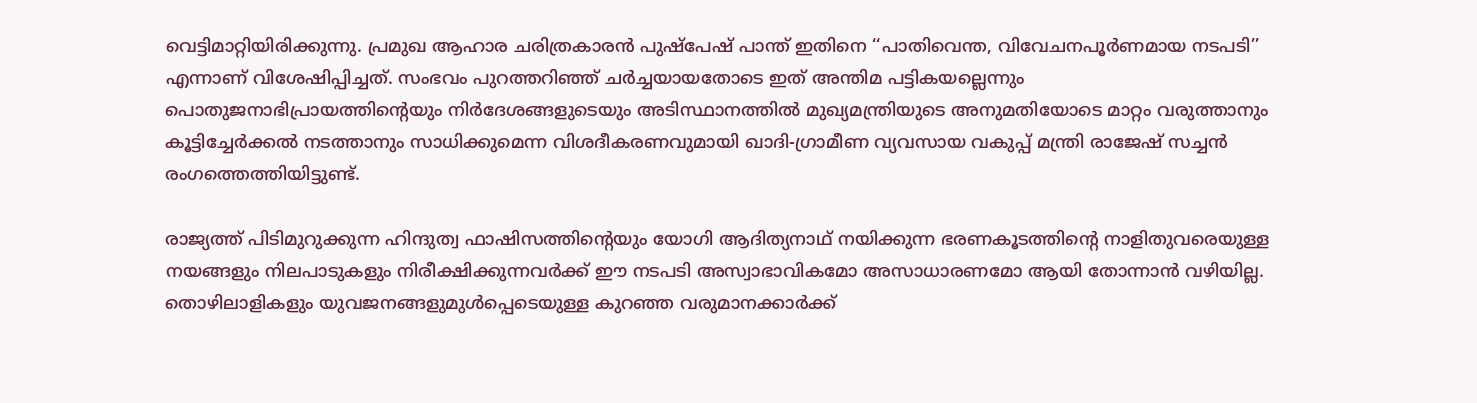വെട്ടിമാറ്റിയിരിക്കുന്നു. പ്രമുഖ ആഹാര ചരിത്രകാരൻ പുഷ്പേഷ് പാന്ത് ഇതിനെ ‘‘പാതിവെന്ത, വിവേചനപൂർണമായ നടപടി’’ എന്നാണ് വിശേഷിപ്പിച്ചത്. സംഭവം പുറത്തറിഞ്ഞ് ചർച്ചയായതോടെ ഇത് അന്തിമ പട്ടികയല്ലെന്നും പൊതുജനാഭിപ്രായത്തിന്റെയും നിർദേശങ്ങളുടെയും അടിസ്ഥാനത്തിൽ മുഖ്യമന്ത്രിയുടെ അനുമതിയോടെ മാറ്റം വരുത്താനും കൂട്ടിച്ചേർക്കൽ നടത്താനും സാധിക്കുമെന്ന വിശദീകരണവുമായി ഖാദി-ഗ്രാമീണ വ്യവസായ വകുപ്പ് മന്ത്രി രാജേഷ് സച്ചൻ രംഗത്തെത്തിയിട്ടുണ്ട്.

രാജ്യത്ത് പിടിമുറുക്കുന്ന ഹിന്ദുത്വ ഫാഷിസത്തിന്റെയും യോഗി ആദിത്യനാഥ് നയിക്കുന്ന ഭരണകൂടത്തിന്റെ നാളിതുവരെയുള്ള നയങ്ങളും നിലപാടുകളും നിരീക്ഷിക്കുന്നവർക്ക് ഈ നടപടി അസ്വാഭാവികമോ അസാധാരണമോ ആയി തോന്നാൻ വഴിയില്ല. തൊഴിലാളികളും യുവജനങ്ങളുമുൾപ്പെടെയുള്ള കുറഞ്ഞ വരുമാനക്കാർക്ക്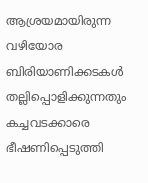ആശ്രയമായിരുന്ന വഴിയോര ബിരിയാണിക്കടകൾ തല്ലിപ്പൊളിക്കുന്നതും കച്ചവടക്കാരെ ഭീഷണിപ്പെടുത്തി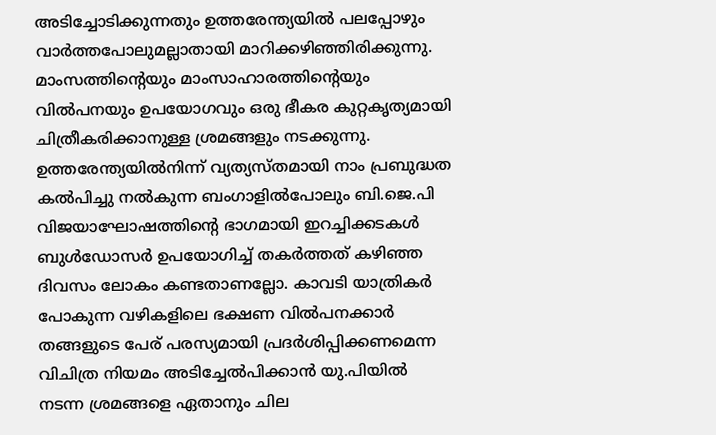അടിച്ചോടിക്കുന്നതും ഉത്തരേന്ത്യയിൽ പലപ്പോഴും വാർത്തപോലുമല്ലാതായി മാറിക്കഴിഞ്ഞിരിക്കുന്നു. മാംസത്തിന്റെയും മാംസാഹാരത്തിന്റെയും വിൽപനയും ഉപയോഗവും ഒരു ഭീകര കുറ്റകൃത്യമായി ചിത്രീകരിക്കാനുള്ള ശ്രമങ്ങളും നടക്കുന്നു. ഉത്തരേന്ത്യയിൽനിന്ന് വ്യത്യസ്തമായി നാം പ്രബുദ്ധത കൽപിച്ചു നൽകുന്ന ബംഗാളിൽപോലും ബി.ജെ.പി വിജയാഘോഷത്തിന്റെ ഭാഗമായി ഇറച്ചിക്കടകൾ ബുൾഡോസർ ഉപയോഗിച്ച് തകർത്തത് കഴിഞ്ഞ ദിവസം ലോകം കണ്ടതാണല്ലോ. കാവടി യാത്രികർ പോകുന്ന വഴികളിലെ ഭക്ഷണ വിൽപനക്കാർ തങ്ങളുടെ പേര് പരസ്യമായി പ്രദർശിപ്പിക്കണമെന്ന വിചിത്ര നിയമം അടിച്ചേൽപിക്കാൻ യു.പിയിൽ നടന്ന ശ്രമങ്ങളെ ഏതാനും ചില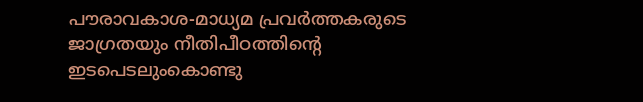പൗരാവകാശ-മാധ്യമ പ്രവർത്തകരുടെ ജാഗ്രതയും നീതിപീഠത്തിന്റെ ഇടപെടലുംകൊണ്ടു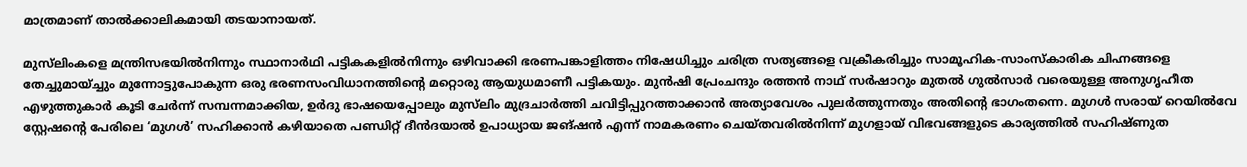മാത്രമാണ് താൽക്കാലികമായി തടയാനായത്.

മുസ്‍ലിംകളെ മന്ത്രിസഭയിൽനിന്നും സ്ഥാനാർഥി പട്ടികകളിൽനിന്നും ഒഴിവാക്കി ഭരണപങ്കാളിത്തം നിഷേധിച്ചും ചരിത്ര സത്യങ്ങളെ വക്രീകരിച്ചും സാമൂഹിക-സാംസ്കാരിക ചിഹ്നങ്ങളെ തേച്ചുമായ്ച്ചും മുന്നോട്ടുപോകുന്ന ഒരു ഭരണസംവിധാനത്തിന്റെ മറ്റൊരു ആയുധമാണീ പട്ടികയും. മുൻഷി പ്രേംചന്ദും രത്തൻ നാഥ് സർഷാറും മുതൽ ഗുൽസാർ വരെയുള്ള അനുഗൃഹീത എഴുത്തുകാർ കൂടി ചേർന്ന് സമ്പന്നമാക്കിയ, ഉർദു ഭാഷയെപ്പോലും മുസ്‍ലിം മുദ്രചാർത്തി ചവിട്ടിപ്പുറത്താക്കാൻ അത്യാവേശം പുലർത്തുന്നതും അതിന്റെ ഭാഗംതന്നെ. മുഗൾ സരായ് റെയിൽവേ സ്റ്റേഷന്റെ പേരിലെ ‘മുഗൾ’ സഹിക്കാൻ കഴിയാതെ പണ്ഡിറ്റ് ദീൻദയാൽ ഉപാധ്യായ ജങ്ഷൻ എന്ന് നാമകരണം ചെയ്തവരിൽനിന്ന് മുഗളായ് വിഭവങ്ങളുടെ കാര്യത്തിൽ സഹിഷ്ണുത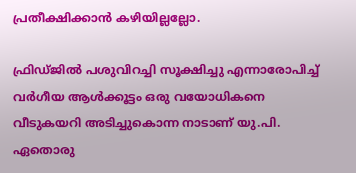പ്രതീക്ഷിക്കാൻ കഴിയില്ലല്ലോ.

ഫ്രിഡ്ജിൽ പശുവിറച്ചി സൂക്ഷിച്ചു എന്നാരോപിച്ച് വർഗീയ ആൾക്കൂട്ടം ഒരു വയോധികനെ വീടുകയറി അടിച്ചുകൊന്ന നാടാണ് യു.പി. ഏതൊരു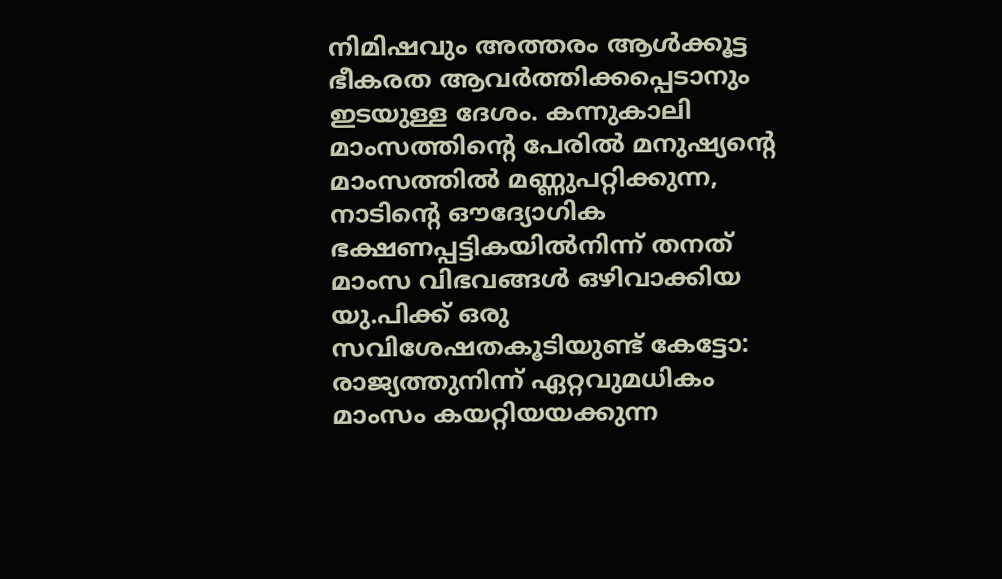നിമിഷവും അത്തരം ആൾക്കൂട്ട ഭീകരത ആവർത്തിക്കപ്പെടാനും ഇടയുള്ള ദേശം. കന്നുകാലി മാംസത്തിന്റെ പേരിൽ മനുഷ്യന്റെ മാംസത്തിൽ മണ്ണുപറ്റിക്കുന്ന, നാടിന്റെ ഔദ്യോഗിക ഭക്ഷണപ്പട്ടികയിൽനിന്ന് തനത് മാംസ വിഭവങ്ങൾ ഒഴിവാക്കിയ യു.പിക്ക് ഒരു സവിശേഷതകൂടിയുണ്ട് കേട്ടോ: രാജ്യത്തുനിന്ന് ഏറ്റവുമധികം മാംസം കയറ്റിയയക്കുന്ന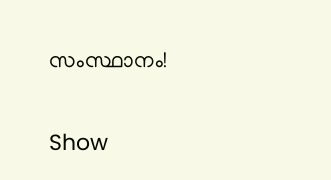സംസ്ഥാനം!

Show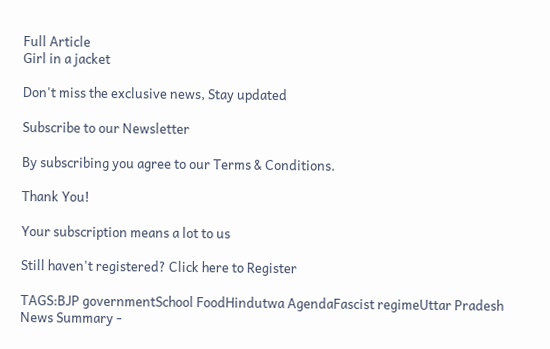Full Article
Girl in a jacket

Don't miss the exclusive news, Stay updated

Subscribe to our Newsletter

By subscribing you agree to our Terms & Conditions.

Thank You!

Your subscription means a lot to us

Still haven't registered? Click here to Register

TAGS:BJP governmentSchool FoodHindutwa AgendaFascist regimeUttar Pradesh
News Summary -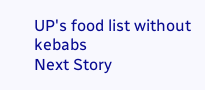UP's food list without kebabs
Next Story